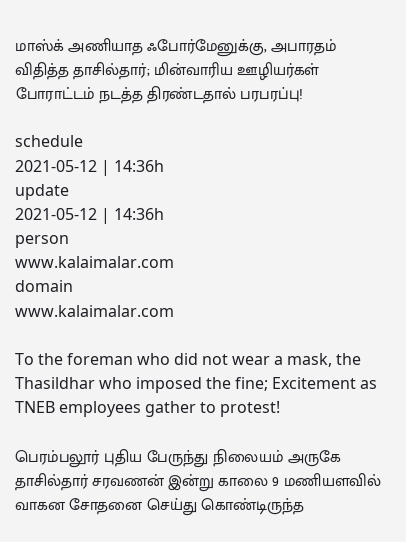மாஸ்க் அணியாத ஃபோர்மேனுக்கு, அபாரதம் விதித்த தாசில்தார்; மின்வாரிய ஊழியர்கள் போராட்டம் நடத்த திரண்டதால் பரபரப்பு!

schedule
2021-05-12 | 14:36h
update
2021-05-12 | 14:36h
person
www.kalaimalar.com
domain
www.kalaimalar.com

To the foreman who did not wear a mask, the Thasildhar who imposed the fine; Excitement as TNEB employees gather to protest!

பெரம்பலூர் புதிய பேருந்து நிலையம் அருகே தாசில்தார் சரவணன் இன்று காலை 9 மணியளவில் வாகன சோதனை செய்து கொண்டிருந்த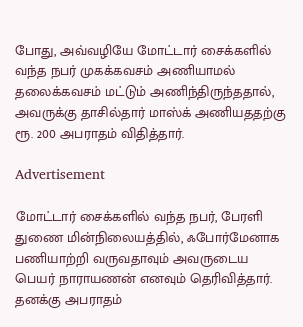போது, அவ்வழியே மோட்டார் சைக்களில் வந்த நபர் முகக்கவசம் அணியாமல் தலைக்கவசம் மட்டும் அணிந்திருந்ததால், அவருக்கு தாசில்தார் மாஸ்க் அணியததற்கு ரூ. 200 அபராதம் விதித்தார்.

Advertisement

மோட்டார் சைக்களில் வந்த நபர், பேரளி துணை மின்நிலையத்தில், ஃபோர்மேனாக பணியாற்றி வருவதாவும் அவருடைய பெயர் நாராயணன் எனவும் தெரிவித்தார். தனக்கு அபராதம்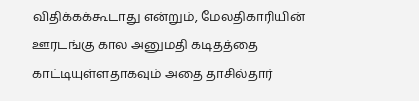விதிக்கக்கூடாது என்றும், மேலதிகாரியின் ஊரடங்கு கால அனுமதி கடிதத்தை காட்டியுள்ளதாகவும் அதை தாசில்தார்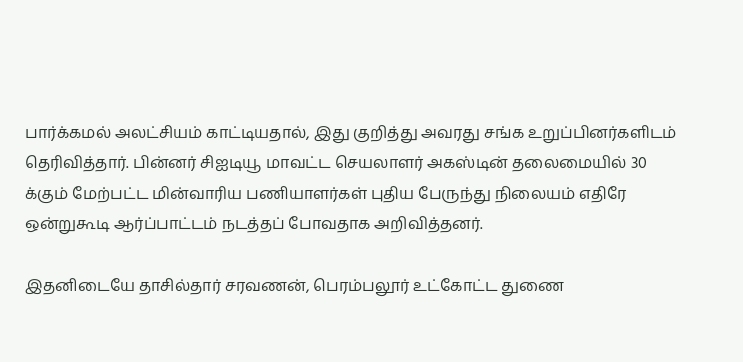பார்க்கமல் அலட்சியம் காட்டியதால், இது குறித்து அவரது சங்க உறுப்பினர்களிடம் தெரிவித்தார். பின்னர் சிஐடியூ மாவட்ட செயலாளர் அகஸ்டின் தலைமையில் 30 க்கும் மேற்பட்ட மின்வாரிய பணியாளர்கள் புதிய பேருந்து நிலையம் எதிரே ஒன்றுகூடி ஆர்ப்பாட்டம் நடத்தப் போவதாக அறிவித்தனர்.

இதனிடையே தாசில்தார் சரவணன், பெரம்பலூர் உட்கோட்ட துணை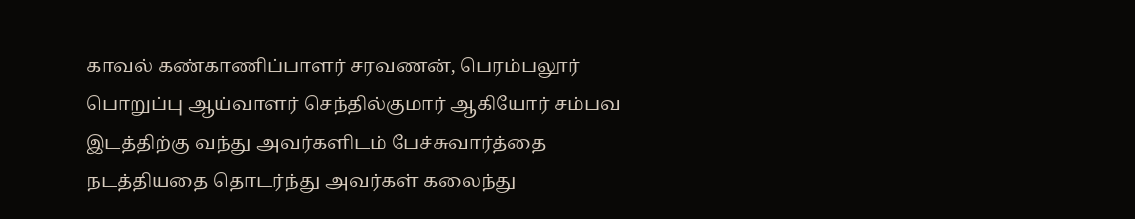காவல் கண்காணிப்பாளர் சரவணன், பெரம்பலூர் பொறுப்பு ஆய்வாளர் செந்தில்குமார் ஆகியோர் சம்பவ இடத்திற்கு வந்து அவர்களிடம் பேச்சுவார்த்தை நடத்தியதை தொடர்ந்து அவர்கள் கலைந்து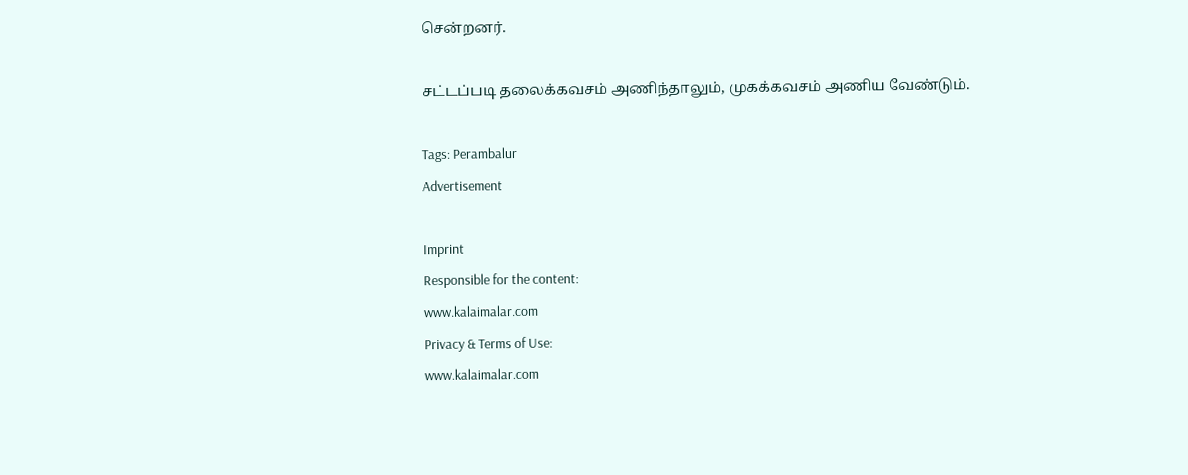சென்றனர்.

சட்டப்படி தலைக்கவசம் அணிந்தாலும், முகக்கவசம் அணிய வேண்டும்.

Tags: Perambalur
Advertisement

Imprint
Responsible for the content:
www.kalaimalar.com
Privacy & Terms of Use:
www.kalaimalar.com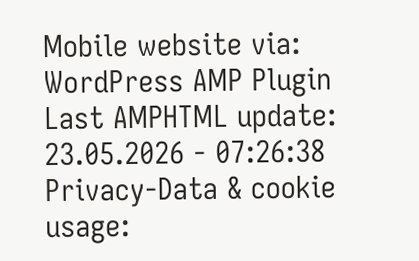Mobile website via:
WordPress AMP Plugin
Last AMPHTML update:
23.05.2026 - 07:26:38
Privacy-Data & cookie usage: